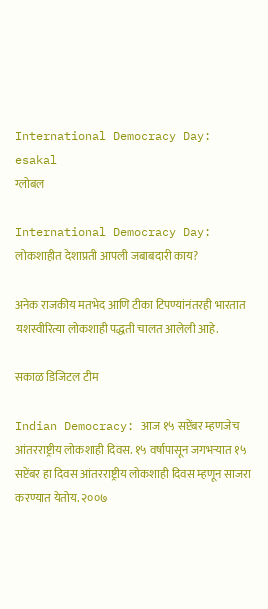International Democracy Day: esakal
ग्लोबल

International Democracy Day: लोकशाहीत देशाप्रती आपली जबाबदारी काय?

अनेक राजकीय मतभेद आणि टीका टिपण्यांनंतरही भारतात यशस्वीरित्या लोकशाही पद्धती चालत आलेली आहे.

सकाळ डिजिटल टीम

Indian Democracy: आज १५ सप्टेंबर म्हणजेच आंतरराष्ट्रीय लोकशाही दिवस. १५ वर्षापासून जगभऱ्यात १५ सप्टेंबर हा दिवस आंतरराष्ट्रीय लोकशाही दिवस म्हणून साजरा करण्यात येतोय. २००७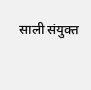साली संयुक्त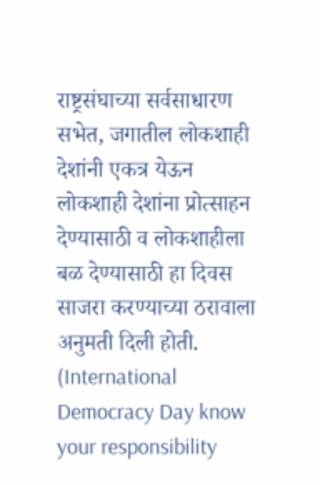राष्ट्रसंघाच्या सर्वसाधारण सभेत, जगातील लोकशाही देशांनी एकत्र येऊन लोकशाही देशांना प्रोत्साहन देण्यासाठी व लोकशाहीला बळ देण्यासाठी हा दिवस साजरा करण्याच्या ठरावाला अनुमती दिली होती. (International Democracy Day know your responsibility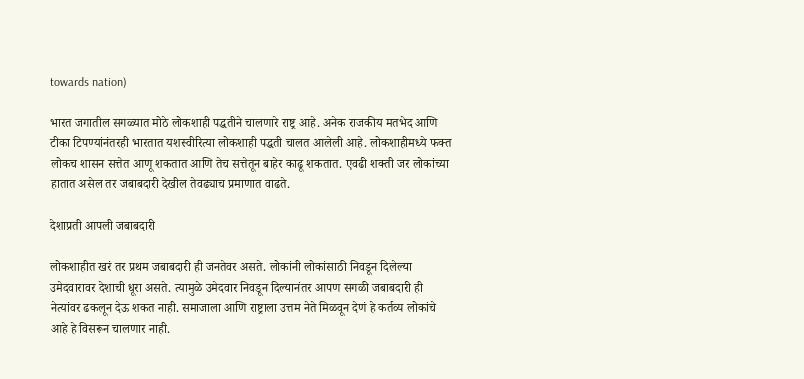towards nation)

भारत जगातील सगळ्यात मोठे लोकशाही पद्धतीने चालणारे राष्ट्र आहे. अनेक राजकीय मतभेद आणि टीका टिपण्यांनंतरही भारतात यशस्वीरित्या लोकशाही पद्धती चालत आलेली आहे. लोकशाहीमध्ये फक्त लोकच शासन सत्तेत आणू शकतात आणि तेच सत्तेतून बाहेर काढू शकतात. एवढी शक्ती जर लोकांच्या हातात असेल तर जबाबदारी देखील तेवढ्याच प्रमाणात वाढते.

देशाप्रती आपली जबाबदारी

लोकशाहीत खरं तर प्रथम जबाबदारी ही जनतेवर असते. लोकांनी लोकांसाठी निवडून दिलेल्या उमेदवारावर देशाची धूरा असते. त्यामुळे उमेदवार निवडून दिल्यानंतर आपण सगळी जबाबदारी ही नेत्यांवर ढकलून देऊ शकत नाही. समाजाला आणि राष्ट्राला उत्तम नेते मिळवून देणं हे कर्तव्य लोकांचे आहे हे विसरून चालणार नाही.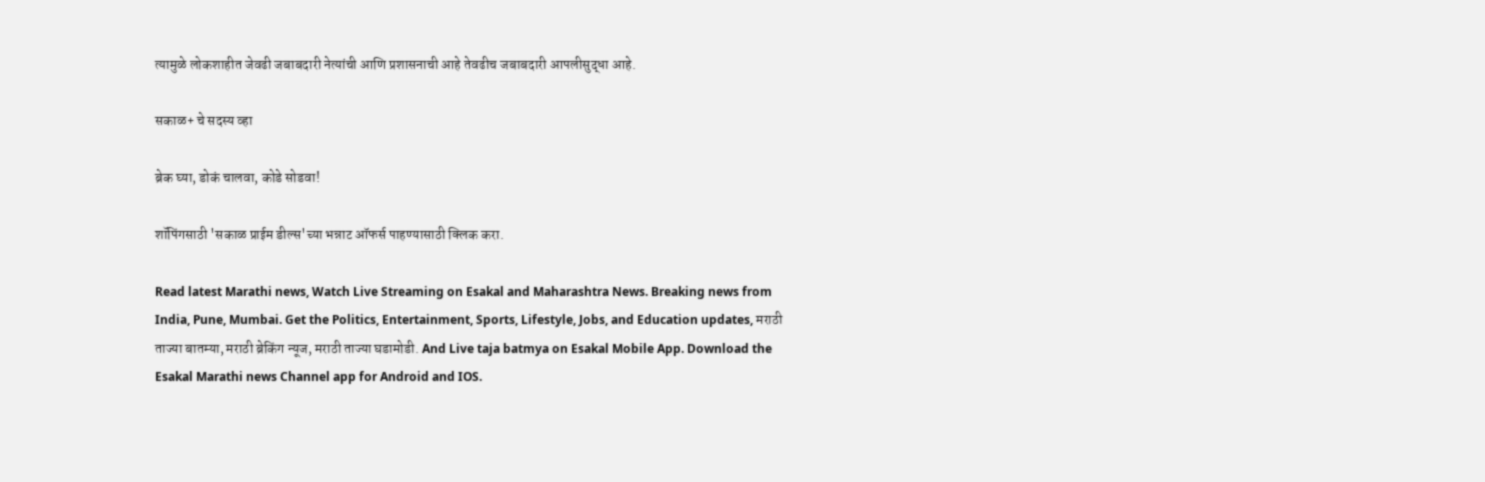त्यामुळे लोकशाहीत जेवढी जबाबदारी नेत्यांची आणि प्रशासनाची आहे तेवढीच जबाबदारी आपलीसुद्धा आहे.

सकाळ+ चे सदस्य व्हा

ब्रेक घ्या, डोकं चालवा, कोडे सोडवा!

शॉपिंगसाठी 'सकाळ प्राईम डील्स'च्या भन्नाट ऑफर्स पाहण्यासाठी क्लिक करा.

Read latest Marathi news, Watch Live Streaming on Esakal and Maharashtra News. Breaking news from India, Pune, Mumbai. Get the Politics, Entertainment, Sports, Lifestyle, Jobs, and Education updates, मराठी ताज्या बातम्या, मराठी ब्रेकिंग न्यूज, मराठी ताज्या घडामोडी. And Live taja batmya on Esakal Mobile App. Download the Esakal Marathi news Channel app for Android and IOS.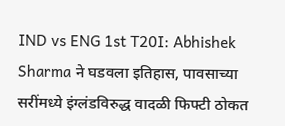IND vs ENG 1st T20I: Abhishek Sharma ने घडवला इतिहास, पावसाच्या सरींमध्ये इंग्लंडविरुद्ध वादळी फिफ्टी ठोकत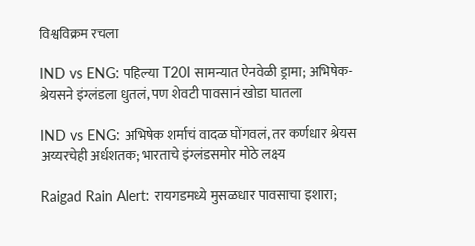विश्वविक्रम रचला

IND vs ENG: पहिल्या T20I सामन्यात ऐनवेळी ड्रामा; अभिषेक-श्रेयसने इंग्लंडला धुतलं, पण शेवटी पावसानं खोडा घातला

IND vs ENG: अभिषेक शर्माचं वादळ घोंगवलं, तर कर्णधार श्रेयस अय्यरचेही अर्धशतक; भारताचे इंग्लंडसमोर मोठे लक्ष्य

Raigad Rain Alert: रायगडमध्ये मुसळधार पावसाचा इशारा;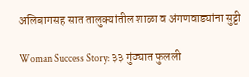अलिबागसह सात तालुक्यांतील शाळा व अंगणवाड्यांना सुट्टी

Woman Success Story: ३३ गुंठ्यात फुलली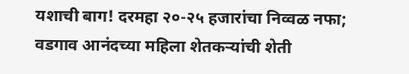यशाची बाग! दरमहा २०-२५ हजारांचा निव्वळ नफा; वडगाव आनंदच्या महिला शेतकऱ्यांची शेती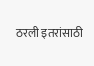ठरली इतरांसाठी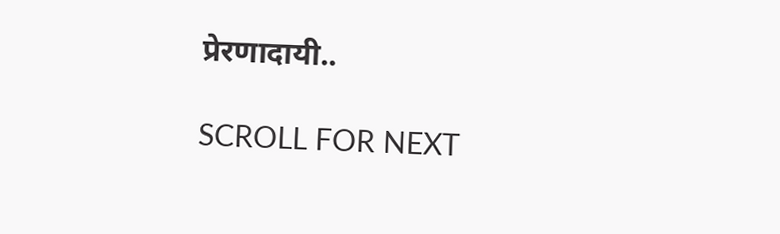प्रेरणादायी..

SCROLL FOR NEXT